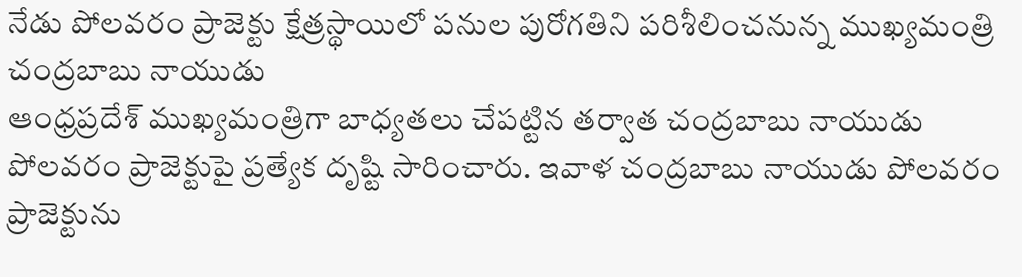నేడు పోలవరం ప్రాజెక్టు క్షేత్రస్థాయిలో పనుల పురోగతిని పరిశీలించనున్న ముఖ్యమంత్రి చంద్రబాబు నాయుడు
ఆంధ్రప్రదేశ్ ముఖ్యమంత్రిగా బాధ్యతలు చేపట్టిన తర్వాత చంద్రబాబు నాయుడు పోలవరం ప్రాజెక్టుపై ప్రత్యేక దృష్టి సారించారు. ఇవాళ చంద్రబాబు నాయుడు పోలవరం ప్రాజెక్టును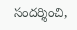సందర్శించి,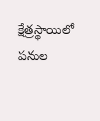క్షేత్రస్థాయిలో పనుల